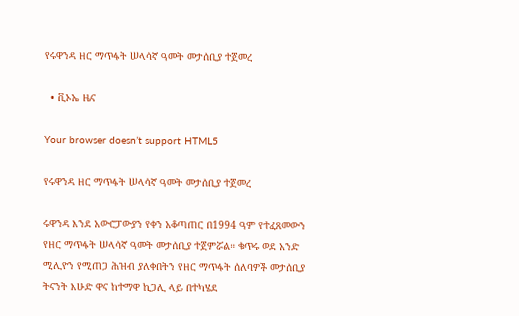የሩዋንዳ ዘር ማጥፋት ሠላሳኛ ዓመት መታሰቢያ ተጀመረ

  • ቪኦኤ ዜና

Your browser doesn’t support HTML5

የሩዋንዳ ዘር ማጥፋት ሠላሳኛ ዓመት መታሰቢያ ተጀመረ

ሩዋንዳ እንደ አውሮፓውያን የቀን አቆጣጠር በ1994 ዓም የተፈጸመውን የዘር ማጥፋት ሠላሳኛ ዓመት መታሰቢያ ተጀምሯል። ቁጥሩ ወደ አንድ ሚሊዮን የሚጠጋ ሕዝብ ያለቀበትን የዘር ማጥፋት ሰለባዎች መታሰቢያ ትናንት እሁድ ዋና ከተማዋ ኪጋሊ ላይ በተካሄደ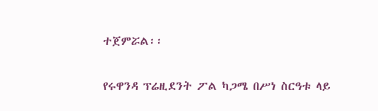ተጀምሯል፡፡

የሩዋንዳ ፕሬዚደንት ፖል ካጋሜ በሥነ ስርዓቱ ላይ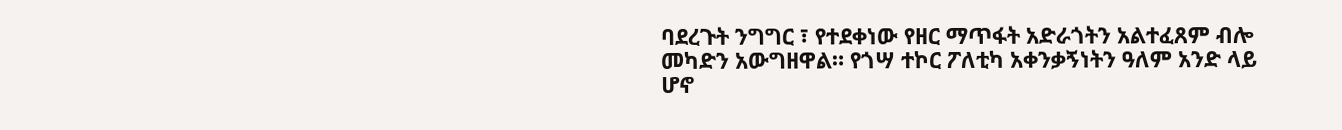ባደረጉት ንግግር ፣ የተደቀነው የዘር ማጥፋት አድራጎትን አልተፈጸም ብሎ መካድን አውግዘዋል። የጎሣ ተኮር ፖለቲካ አቀንቃኝነትን ዓለም አንድ ላይ ሆኖ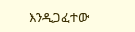እንዲጋፈተው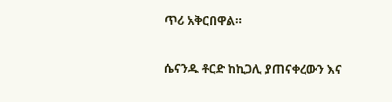ጥሪ አቅርበዋል።

ሴናንዱ ቶርድ ከኪጋሊ ያጠናቀረውን እና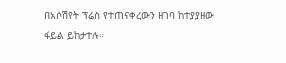በአሶሽየት ፕሬስ የተጠናቀረውን ዘገባ ከተያያዘው ፋይል ይከታተሉ።